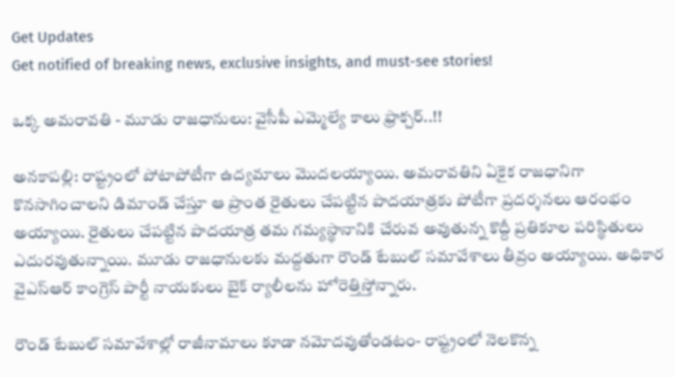Get Updates
Get notified of breaking news, exclusive insights, and must-see stories!

ఒక్క అమరావతి - మూడు రాజధానులు: వైసీపీ ఎమ్మెల్యే కాలు ఫ్రాక్చర్..!!

అనకాపల్లి: రాష్ట్రంలో పోటాపోటీగా ఉద్యమాలు మొదలయ్యాయి. అమరావతిని ఏకైక రాజధానిగా కొనసాగించాలని డిమాండ్ చేస్తూ ఆ ప్రాంత రైతులు చేపట్టిన పాదయాత్రకు పోటీగా ప్రదర్శనలు ఆరంభం అయ్యాయి. రైతులు చేపట్టిన పాదయాత్ర తమ గమ్యస్థానానికి చేరువ అవుతున్న కొద్దీ ప్రతికూల పరిస్థితులు ఎదురవుతున్నాయి. మూడు రాజధానులకు మద్దతుగా రౌండ్ టేబుల్ సమావేశాలు తీవ్రం అయ్యాయి. అధికార వైఎస్ఆర్ కాంగ్రెస్ పార్టీ నాయకులు బైక్ ర్యాలీలను హోరెత్తిస్తోన్నారు.

రౌండ్ టేబుల్ సమావేశాల్లో రాజీనామాలు కూడా నమోదవుతోండటం- రాష్ట్రంలో నెలకొన్న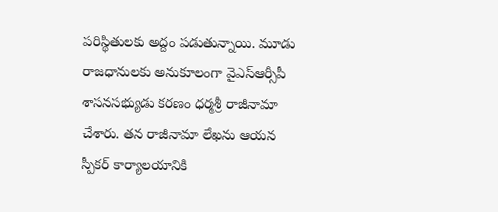పరిస్థితులకు అద్దం పడుతున్నాయి. మూడు రాజధానులకు అనుకూలంగా వైఎస్ఆర్సీపీ శాసనసభ్యుడు కరణం ధర్మశ్రీ రాజీనామా చేశారు. తన రాజీనామా లేఖను ఆయన స్పీకర్‌ కార్యాలయానికి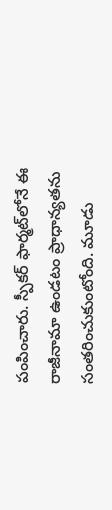పంపించారు. స్పీకర్ ఫార్మట్‌లోనే ఈ రాజీనామా ఉండటం ప్రాధాన్యతను సంతరించుకుంటోంది. మూడు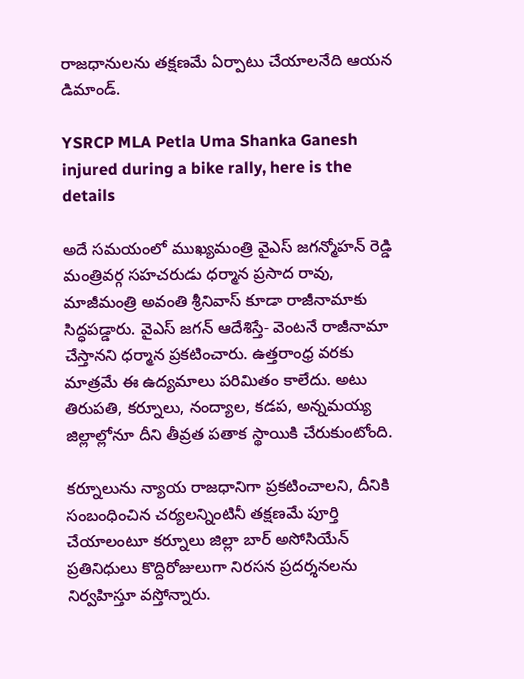రాజధానులను తక్షణమే ఏర్పాటు చేయాలనేది ఆయన డిమాండ్.

YSRCP MLA Petla Uma Shanka Ganesh injured during a bike rally, here is the details

అదే సమయంలో ముఖ్యమంత్రి వైఎస్ జగన్మోహన్ రెడ్డి మంత్రివర్గ సహచరుడు ధర్మాన ప్రసాద రావు, మాజీమంత్రి అవంతి శ్రీనివాస్ కూడా రాజీనామాకు సిద్ధపడ్డారు. వైఎస్ జగన్ ఆదేశిస్తే- వెంటనే రాజీనామా చేస్తానని ధర్మాన ప్రకటించారు. ఉత్తరాంధ్ర వరకు మాత్రమే ఈ ఉద్యమాలు పరిమితం కాలేదు. అటు తిరుపతి, కర్నూలు, నంద్యాల, కడప, అన్నమయ్య జిల్లాల్లోనూ దీని తీవ్రత పతాక స్థాయికి చేరుకుంటోంది.

కర్నూలును న్యాయ రాజధానిగా ప్రకటించాలని, దీనికి సంబంధించిన చర్యలన్నింటినీ తక్షణమే పూర్తి చేయాలంటూ కర్నూలు జిల్లా బార్ అసోసియేన్ ప్రతినిధులు కొద్దిరోజులుగా నిరసన ప్రదర్శనలను నిర్వహిస్తూ వస్తోన్నారు.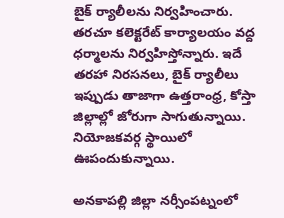బైక్ ర్యాలీలను నిర్వహించారు. తరచూ కలెక్టరేట్ కార్యాలయం వద్ద ధర్మాలను నిర్వహిస్తోన్నారు. ఇదే తరహా నిరసనలు, బైక్ ర్యాలీలు ఇప్పుడు తాజాగా ఉత్తరాంధ్ర, కోస్తా జిల్లాల్లో జోరుగా సాగుతున్నాయి. నియోజకవర్గ స్థాయిలో ఊపందుకున్నాయి.

అనకాపల్లి జిల్లా నర్సీంపట్నంలో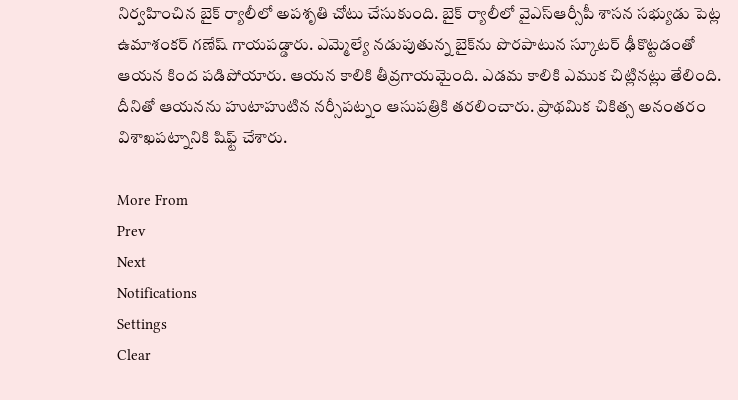నిర్వహించిన బైక్ ర్యాలీలో అపశృతి చోటు చేసుకుంది. బైక్ ర్యాలీలో వైఎస్ఆర్సీపీ శాసన సభ్యుడు పెట్ల ఉమాశంకర్ గణేష్ గాయపడ్డారు. ఎమ్మెల్యే నడుపుతున్న బైక్‌ను పొరపాటున స్కూటర్ ఢీకొట్టడంతో ఆయన కింద పడిపోయారు. ఆయన కాలికి తీవ్రగాయమైంది. ఎడమ కాలికి ఎముక చిట్లినట్లు తేలింది. దీనితో ఆయనను హుటాహుటిన నర్సీపట్నం ఆసుపత్రికి తరలించారు. ప్రాథమిక చికిత్స అనంతరం విశాఖపట్నానికి షిఫ్ట్ చేశారు.

More From
Prev
Next
Notifications
Settings
Clear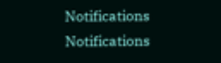Notifications
Notifications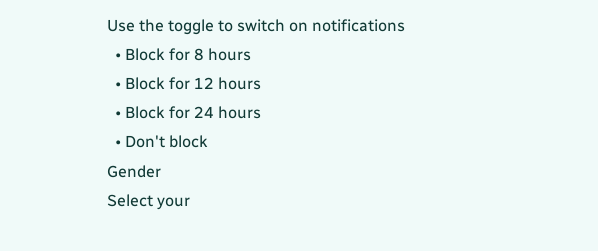Use the toggle to switch on notifications
  • Block for 8 hours
  • Block for 12 hours
  • Block for 24 hours
  • Don't block
Gender
Select your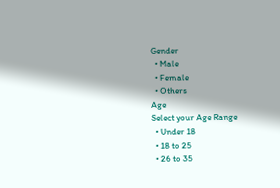Gender
  • Male
  • Female
  • Others
Age
Select your Age Range
  • Under 18
  • 18 to 25
  • 26 to 35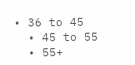• 36 to 45
  • 45 to 55
  • 55+